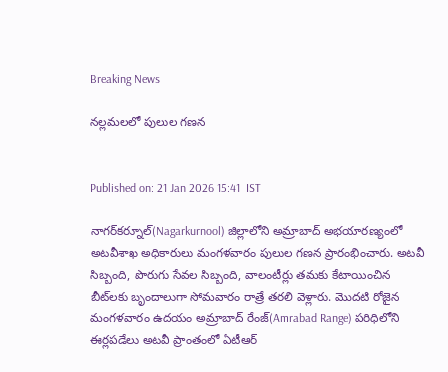Breaking News

నల్లమలలో పులుల గణన


Published on: 21 Jan 2026 15:41  IST

నాగర్‌కర్నూల్‌(Nagarkurnool) జిల్లాలోని అమ్రాబాద్‌ అభయారణ్యంలో అటవీశాఖ అధికారులు మంగళవారం పులుల గణన ప్రారంభించారు. అటవీ సిబ్బంది, పొరుగు సేవల సిబ్బంది, వాలంటీర్లు తమకు కేటాయించిన బీట్‌లకు బృందాలుగా సోమవారం రాత్రే తరలి వెళ్లారు. మొదటి రోజైన మంగళవారం ఉదయం అమ్రాబాద్‌ రేంజ్‌(Amrabad Range) పరిధిలోని ఈర్లపడేలు అటవీ ప్రాంతంలో ఏటీఆర్‌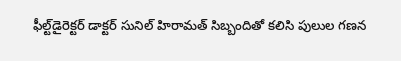ఫీల్ట్‌డైరెక్టర్‌ డాక్టర్‌ సునిల్‌ హిరామత్‌ సిబ్బందితో కలిసి పులుల గణన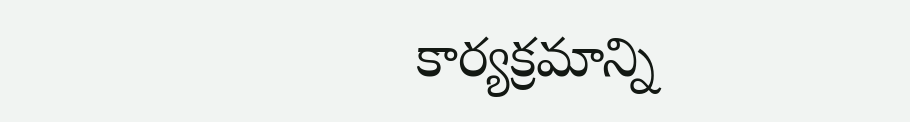కార్యక్రమాన్ని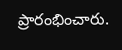ప్రారంభించారు.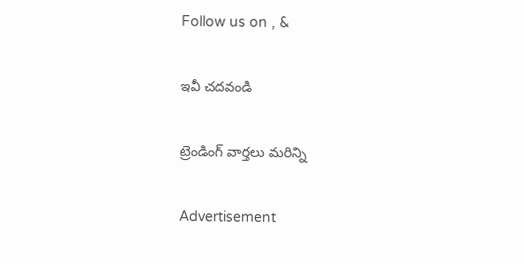Follow us on , &

ఇవీ చదవండి

ట్రెండింగ్ వార్తలు మరిన్ని

Advertisement